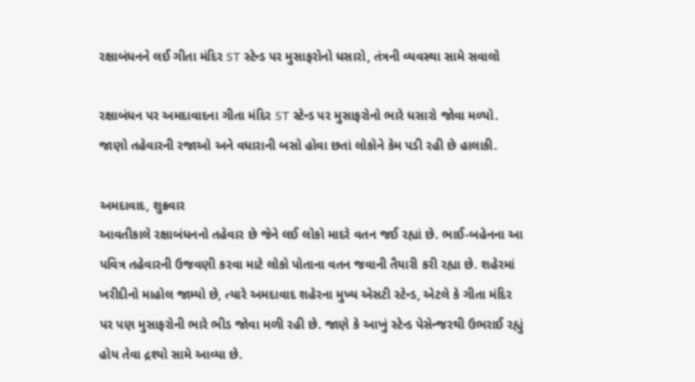રક્ષાબંધનને લઈ ગીતા મંદિર ST સ્ટેન્ડ પર મુસાફરોનો ધસારો, તંત્રની વ્યવસ્થા સામે સવાલો

રક્ષાબંધન પર અમદાવાદના ગીતા મંદિર ST સ્ટેન્ડ પર મુસાફરોનો ભારે ધસારો જોવા મળ્યો. જાણો તહેવારની રજાઓ અને વધારાની બસો હોવા છતાં લોકોને કેમ પડી રહી છે હાલાકી.

અમદાવાદ, શુક્રવાર
આવતીકાલે રક્ષાબંધનનો તહેવાર છે જેને લઈ લોકો માદરે વતન જઈ રહ્યાં છે. ભાઈ-બહેનના આ પવિત્ર તહેવારની ઉજવણી કરવા માટે લોકો પોતાના વતન જવાની તૈયારી કરી રહ્યા છે. શહેરમાં ખરીદીનો માહોલ જામ્યો છે, ત્યારે અમદાવાદ શહેરના મુખ્ય એસટી સ્ટેન્ડ, એટલે કે ગીતા મંદિર પર પણ મુસાફરોની ભારે ભીડ જોવા મળી રહી છે. જાણે કે આખું સ્ટેન્ડ પેસેન્જરથી ઉભરાઈ રહ્યું હોય તેવા દ્રશ્યો સામે આવ્યા છે.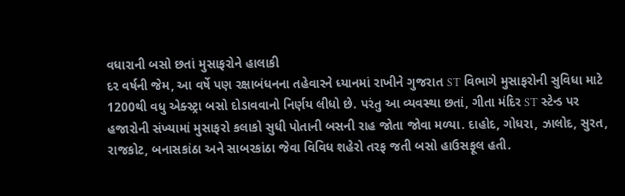વધારાની બસો છતાં મુસાફરોને હાલાકી
દર વર્ષની જેમ, આ વર્ષે પણ રક્ષાબંધનના તહેવારને ધ્યાનમાં રાખીને ગુજરાત ST વિભાગે મુસાફરોની સુવિધા માટે 1200થી વધુ એક્સ્ટ્રા બસો દોડાવવાનો નિર્ણય લીધો છે. પરંતુ આ વ્યવસ્થા છતાં, ગીતા મંદિર ST સ્ટેન્ડ પર હજારોની સંખ્યામાં મુસાફરો કલાકો સુધી પોતાની બસની રાહ જોતા જોવા મળ્યા. દાહોદ, ગોધરા, ઝાલોદ, સુરત, રાજકોટ, બનાસકાંઠા અને સાબરકાંઠા જેવા વિવિધ શહેરો તરફ જતી બસો હાઉસફૂલ હતી.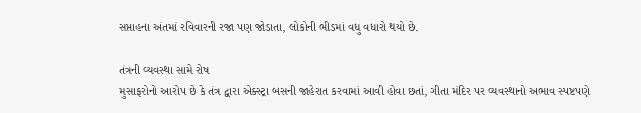સપ્તાહના અંતમાં રવિવારની રજા પણ જોડાતા, લોકોની ભીડમાં વધુ વધારો થયો છે.

તંત્રની વ્યવસ્થા સામે રોષ
મુસાફરોનો આરોપ છે કે તંત્ર દ્વારા એક્સ્ટ્રા બસની જાહેરાત કરવામાં આવી હોવા છતાં, ગીતા મંદિર પર વ્યવસ્થાનો અભાવ સ્પષ્ટપણે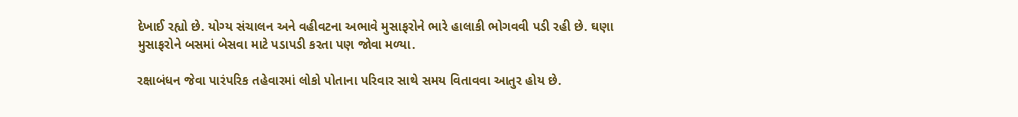દેખાઈ રહ્યો છે. યોગ્ય સંચાલન અને વહીવટના અભાવે મુસાફરોને ભારે હાલાકી ભોગવવી પડી રહી છે. ઘણા મુસાફરોને બસમાં બેસવા માટે પડાપડી કરતા પણ જોવા મળ્યા.

રક્ષાબંધન જેવા પારંપરિક તહેવારમાં લોકો પોતાના પરિવાર સાથે સમય વિતાવવા આતુર હોય છે.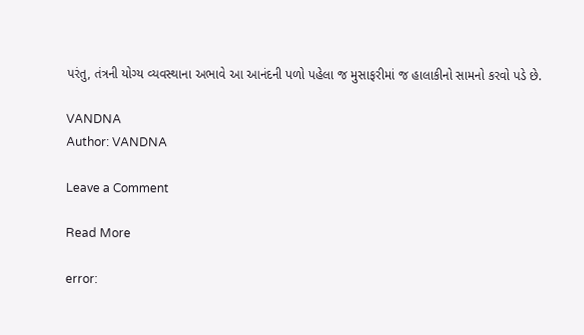પરંતુ, તંત્રની યોગ્ય વ્યવસ્થાના અભાવે આ આનંદની પળો પહેલા જ મુસાફરીમાં જ હાલાકીનો સામનો કરવો પડે છે.

VANDNA
Author: VANDNA

Leave a Comment

Read More

error: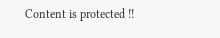Content is protected !!